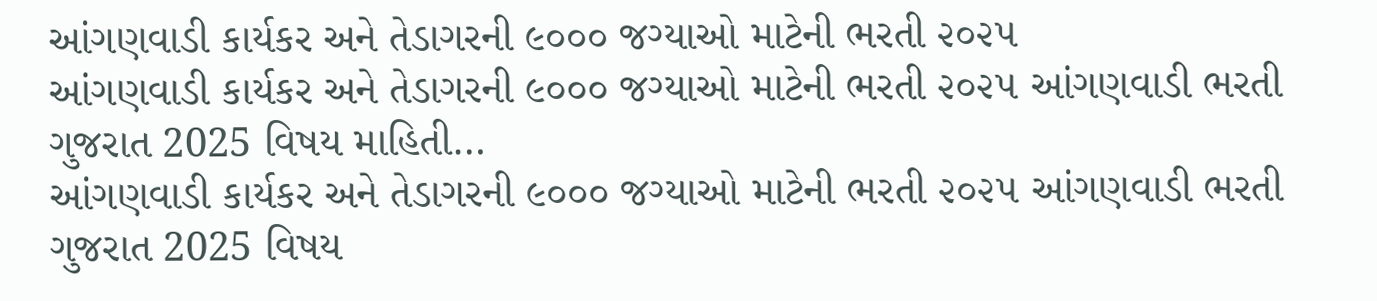આંગણવાડી કાર્યકર અને તેડાગરની ૯૦૦૦ જગ્યાઓ માટેની ભરતી ૨૦૨૫
આંગણવાડી કાર્યકર અને તેડાગરની ૯૦૦૦ જગ્યાઓ માટેની ભરતી ૨૦૨૫ આંગણવાડી ભરતી ગુજરાત 2025 વિષય માહિતી…
આંગણવાડી કાર્યકર અને તેડાગરની ૯૦૦૦ જગ્યાઓ માટેની ભરતી ૨૦૨૫ આંગણવાડી ભરતી ગુજરાત 2025 વિષય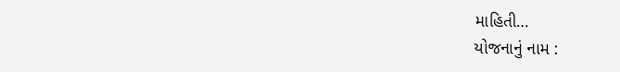માહિતી…
યોજનાનું નામ :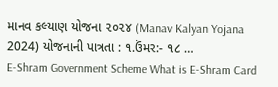માનવ કલ્યાણ યોજના ૨૦૨૪ (Manav Kalyan Yojana 2024) યોજનાની પાત્રતા : ૧.ઉંમર:- ૧૮ …
E-Shram Government Scheme What is E-Shram Card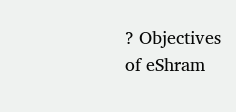? Objectives of eShram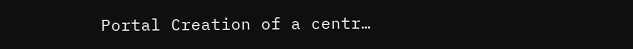Portal Creation of a centr…